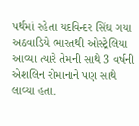પર્થમાં રહેતા યદવિન્દર સિંઘ ગયા અઠવાડિયે ભારતથી ઓસ્ટ્રેલિયા આવ્યા ત્યારે તેમની સાથે 3 વર્ષની એશલિન રોમાનાને પણ સાથે લાવ્યા હતા.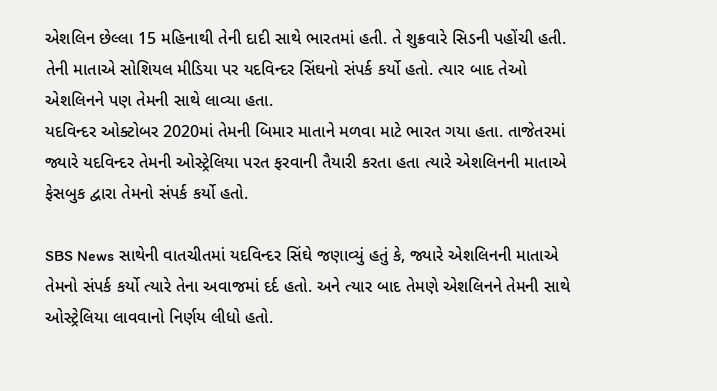એશલિન છેલ્લા 15 મહિનાથી તેની દાદી સાથે ભારતમાં હતી. તે શુક્રવારે સિડની પહોંચી હતી. તેની માતાએ સોશિયલ મીડિયા પર યદવિન્દર સિંઘનો સંપર્ક કર્યો હતો. ત્યાર બાદ તેઓ એશલિનને પણ તેમની સાથે લાવ્યા હતા.
યદવિન્દર ઓક્ટોબર 2020માં તેમની બિમાર માતાને મળવા માટે ભારત ગયા હતા. તાજેતરમાં જ્યારે યદવિન્દર તેમની ઓસ્ટ્રેલિયા પરત ફરવાની તૈયારી કરતા હતા ત્યારે એશલિનની માતાએ ફેસબુક દ્વારા તેમનો સંપર્ક કર્યો હતો.

SBS News સાથેની વાતચીતમાં યદવિન્દર સિંઘે જણાવ્યું હતું કે, જ્યારે એશલિનની માતાએ તેમનો સંપર્ક કર્યો ત્યારે તેના અવાજમાં દર્દ હતો. અને ત્યાર બાદ તેમણે એશલિનને તેમની સાથે ઓસ્ટ્રેલિયા લાવવાનો નિર્ણય લીધો હતો.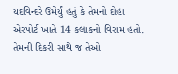યદવિન્દરે ઉમેર્યું હતું કે તેમનો દોહા એરપોર્ટ ખાતે 14 કલાકનો વિરામ હતો. તેમની દિકરી સાથે જ તેઓ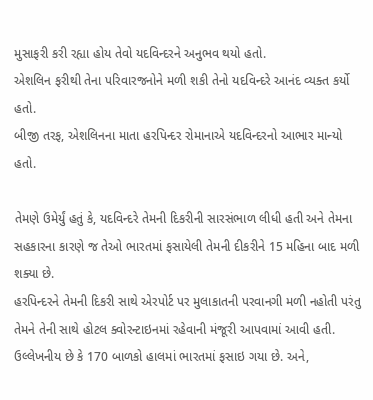મુસાફરી કરી રહ્યા હોય તેવો યદવિન્દરને અનુભવ થયો હતો.
એશલિન ફરીથી તેના પરિવારજનોને મળી શકી તેનો યદવિન્દરે આનંદ વ્યક્ત કર્યો હતો.
બીજી તરફ, એશલિનના માતા હરપિન્દર રોમાનાએ યદવિન્દરનો આભાર માન્યો હતો.

તેમણે ઉમેર્યું હતું કે, યદવિન્દરે તેમની દિકરીની સારસંભાળ લીધી હતી અને તેમના સહકારના કારણે જ તેઓ ભારતમાં ફસાયેલી તેમની દીકરીને 15 મહિના બાદ મળી શક્યા છે.
હરપિન્દરને તેમની દિકરી સાથે એરપોર્ટ પર મુલાકાતની પરવાનગી મળી નહોતી પરંતુ તેમને તેની સાથે હોટલ ક્વોરન્ટાઇનમાં રહેવાની મંજૂરી આપવામાં આવી હતી.
ઉલ્લેખનીય છે કે 170 બાળકો હાલમાં ભારતમાં ફસાઇ ગયા છે. અને,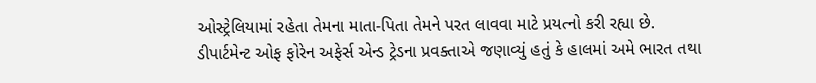ઓસ્ટ્રેલિયામાં રહેતા તેમના માતા-પિતા તેમને પરત લાવવા માટે પ્રયત્નો કરી રહ્યા છે.
ડીપાર્ટમેન્ટ ઓફ ફોરેન અફેર્સ એન્ડ ટ્રેડના પ્રવક્તાએ જણાવ્યું હતું કે હાલમાં અમે ભારત તથા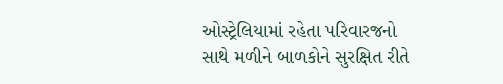ઓસ્ટ્રેલિયામાં રહેતા પરિવારજનો સાથે મળીને બાળકોને સુરક્ષિત રીતે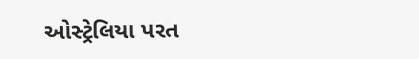ઓસ્ટ્રેલિયા પરત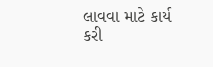લાવવા માટે કાર્ય કરી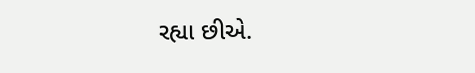રહ્યા છીએ.